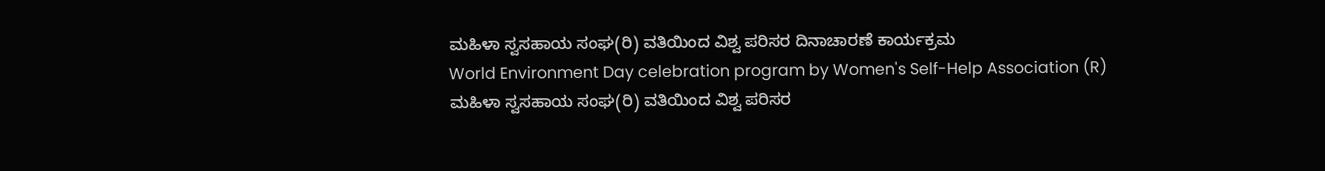ಮಹಿಳಾ ಸ್ವಸಹಾಯ ಸಂಘ(ರಿ) ವತಿಯಿಂದ ವಿಶ್ವ ಪರಿಸರ ದಿನಾಚಾರಣೆ ಕಾರ್ಯಕ್ರಮ
World Environment Day celebration program by Women's Self-Help Association (R)
ಮಹಿಳಾ ಸ್ವಸಹಾಯ ಸಂಘ(ರಿ) ವತಿಯಿಂದ ವಿಶ್ವ ಪರಿಸರ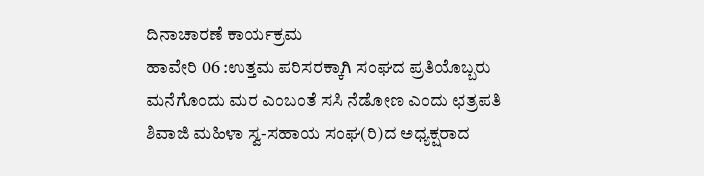ದಿನಾಚಾರಣೆ ಕಾರ್ಯಕ್ರಮ
ಹಾವೇರಿ 06 :ಉತ್ತಮ ಪರಿಸರಕ್ಕಾಗಿ ಸಂಘದ ಪ್ರತಿಯೊಬ್ಬರು ಮನೆಗೊಂದು ಮರ ಎಂಬಂತೆ ಸಸಿ ನೆಡೋಣ ಎಂದು ಛತ್ರಪತಿ ಶಿವಾಜಿ ಮಹಿಳಾ ಸ್ವ-ಸಹಾಯ ಸಂಘ(ರಿ)ದ ಅಧ್ಯಕ್ಷರಾದ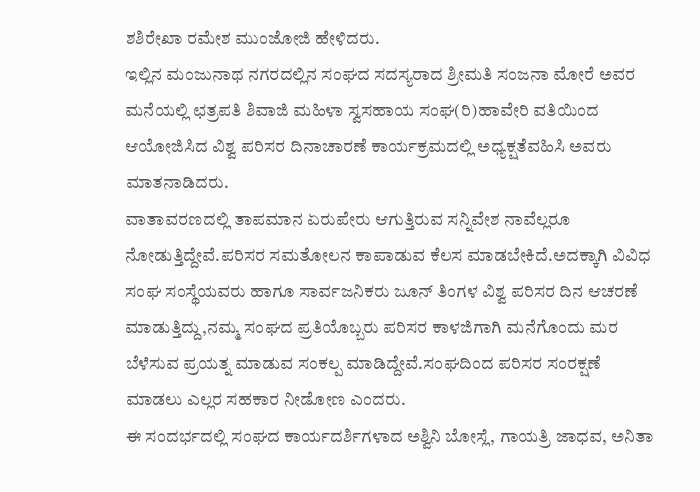ಶಶಿರೇಖಾ ರಮೇಶ ಮುಂಜೋಜಿ ಹೇಳಿದರು.
ಇಲ್ಲಿನ ಮಂಜುನಾಥ ನಗರದಲ್ಲಿನ ಸಂಘದ ಸದಸ್ಯರಾದ ಶ್ರೀಮತಿ ಸಂಜನಾ ಮೋರೆ ಅವರ ಮನೆಯಲ್ಲಿ ಛತ್ರಪತಿ ಶಿವಾಜಿ ಮಹಿಳಾ ಸ್ವಸಹಾಯ ಸಂಘ(ರಿ)ಹಾವೇರಿ ವತಿಯಿಂದ ಆಯೋಜಿಸಿದ ವಿಶ್ವ ಪರಿಸರ ದಿನಾಚಾರಣೆ ಕಾರ್ಯಕ್ರಮದಲ್ಲಿ ಅಧ್ಯಕ್ಷತೆವಹಿಸಿ ಅವರು ಮಾತನಾಡಿದರು.
ವಾತಾವರಣದಲ್ಲಿ ತಾಪಮಾನ ಏರುಪೇರು ಆಗುತ್ತಿರುವ ಸನ್ನಿವೇಶ ನಾವೆಲ್ಲರೂ ನೋಡುತ್ತಿದ್ದೇವೆ.ಪರಿಸರ ಸಮತೋಲನ ಕಾಪಾಡುವ ಕೆಲಸ ಮಾಡಬೇಕಿದೆ.ಅದಕ್ಕಾಗಿ ವಿವಿಧ ಸಂಘ ಸಂಸ್ಥೆಯವರು ಹಾಗೂ ಸಾರ್ವಜನಿಕರು ಜೂನ್ ತಿಂಗಳ ವಿಶ್ವ ಪರಿಸರ ದಿನ ಆಚರಣೆ ಮಾಡುತ್ತಿದ್ದು,ನಮ್ಮ ಸಂಘದ ಪ್ರತಿಯೊಬ್ಬರು ಪರಿಸರ ಕಾಳಜಿಗಾಗಿ ಮನೆಗೊಂದು ಮರ ಬೆಳೆಸುವ ಪ್ರಯತ್ನ ಮಾಡುವ ಸಂಕಲ್ಪ ಮಾಡಿದ್ದೇವೆ.ಸಂಘದಿಂದ ಪರಿಸರ ಸಂರಕ್ಷಣೆ ಮಾಡಲು ಎಲ್ಲರ ಸಹಕಾರ ನೀಡೋಣ ಎಂದರು.
ಈ ಸಂದರ್ಭದಲ್ಲಿ ಸಂಘದ ಕಾರ್ಯದರ್ಶಿಗಳಾದ ಅಶ್ವಿನಿ ಬೋಸ್ಲೆ, ಗಾಯತ್ರಿ ಜಾಧವ, ಅನಿತಾ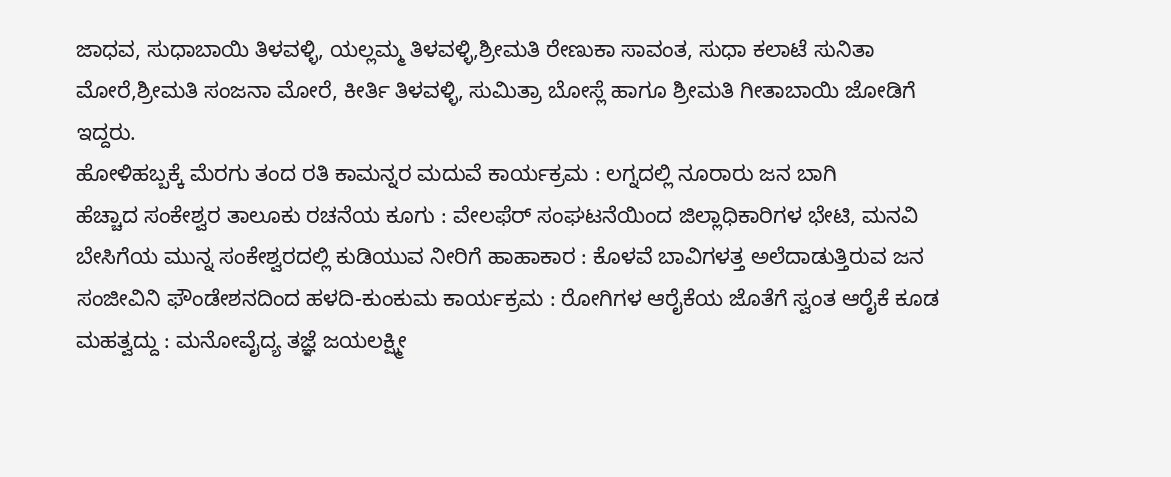ಜಾಧವ, ಸುಧಾಬಾಯಿ ತಿಳವಳ್ಳಿ, ಯಲ್ಲಮ್ಮ ತಿಳವಳ್ಳಿ,ಶ್ರೀಮತಿ ರೇಣುಕಾ ಸಾವಂತ, ಸುಧಾ ಕಲಾಟೆ ಸುನಿತಾ ಮೋರೆ,ಶ್ರೀಮತಿ ಸಂಜನಾ ಮೋರೆ, ಕೀರ್ತಿ ತಿಳವಳ್ಳಿ, ಸುಮಿತ್ರಾ ಬೋಸ್ಲೆ ಹಾಗೂ ಶ್ರೀಮತಿ ಗೀತಾಬಾಯಿ ಜೋಡಿಗೆ ಇದ್ದರು.
ಹೋಳಿಹಬ್ಬಕ್ಕೆ ಮೆರಗು ತಂದ ರತಿ ಕಾಮನ್ನರ ಮದುವೆ ಕಾರ್ಯಕ್ರಮ : ಲಗ್ನದಲ್ಲಿ ನೂರಾರು ಜನ ಬಾಗಿ
ಹೆಚ್ಚಾದ ಸಂಕೇಶ್ವರ ತಾಲೂಕು ರಚನೆಯ ಕೂಗು : ವೇಲಫೆರ್ ಸಂಘಟನೆಯಿಂದ ಜಿಲ್ಲಾಧಿಕಾರಿಗಳ ಭೇಟಿ, ಮನವಿ
ಬೇಸಿಗೆಯ ಮುನ್ನ ಸಂಕೇಶ್ವರದಲ್ಲಿ ಕುಡಿಯುವ ನೀರಿಗೆ ಹಾಹಾಕಾರ : ಕೊಳವೆ ಬಾವಿಗಳತ್ತ ಅಲೆದಾಡುತ್ತಿರುವ ಜನ
ಸಂಜೀವಿನಿ ಫೌಂಡೇಶನದಿಂದ ಹಳದಿ-ಕುಂಕುಮ ಕಾರ್ಯಕ್ರಮ : ರೋಗಿಗಳ ಆರೈಕೆಯ ಜೊತೆಗೆ ಸ್ವಂತ ಆರೈಕೆ ಕೂಡ ಮಹತ್ವದ್ದು : ಮನೋವೈದ್ಯ ತಜ್ಞೆ ಜಯಲಕ್ಷ್ಮೀ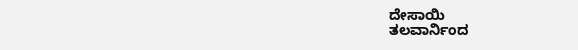ದೇಸಾಯಿ
ತಲವಾರ್ನಿಂದ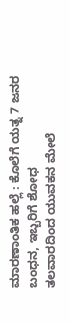ಮಾರಣಾಂತಿಕ ಹಲ್ಲೆ : ಕೊಲೆಗೆ ಯತ್ನ 7 ಜನರ ಬಂಧನ, ಇಬ್ಬರಿಗೆ ಶೋಧ
ತಲವಾರದಿಂದ ಯುವಕನ ಮೇಲೆ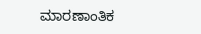ಮಾರಣಾಂತಿಕ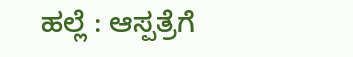ಹಲ್ಲೆ : ಆಸ್ಪತ್ರೆಗೆ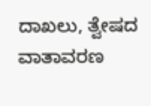ದಾಖಲು, ತ್ವೇಷದ ವಾತಾವರಣ